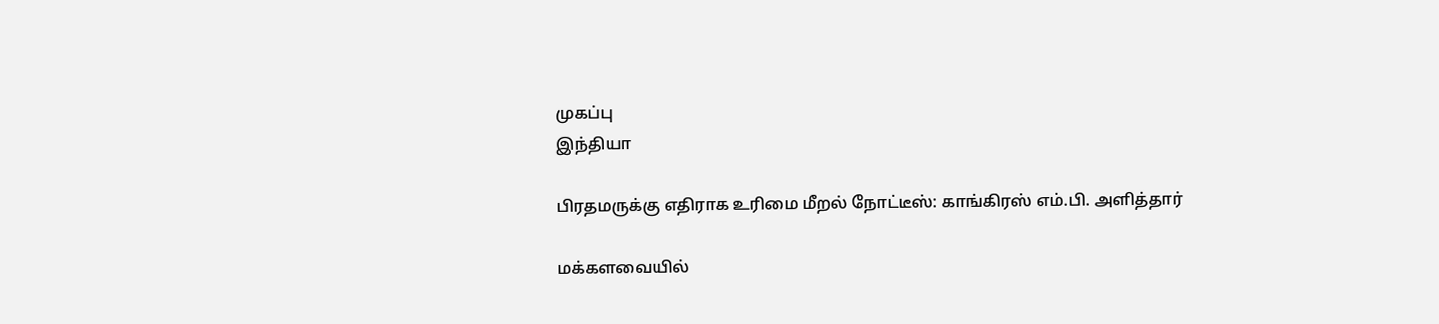முகப்பு
இந்தியா

பிரதமருக்கு எதிராக உரிமை மீறல் நோட்டீஸ்: காங்கிரஸ் எம்.பி. அளித்தார்

மக்களவையில்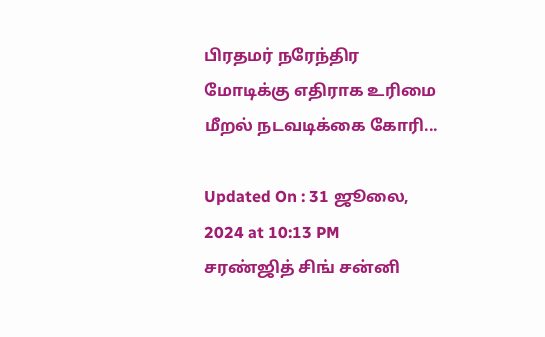பிரதமர் நரேந்திர மோடிக்கு எதிராக உரிமை மீறல் நடவடிக்கை கோரி...

Updated On : 31 ஜூலை, 2024 at 10:13 PM
சரண்ஜித் சிங் சன்னி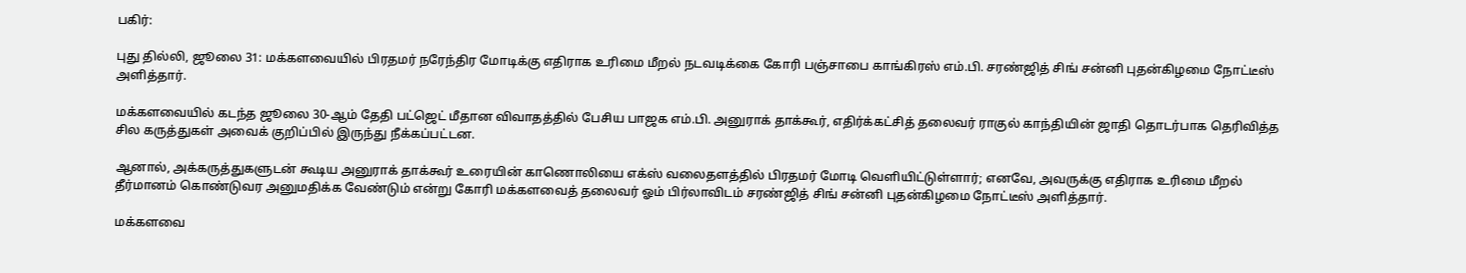பகிர்:

புது தில்லி, ஜூலை 31: மக்களவையில் பிரதமர் நரேந்திர மோடிக்கு எதிராக உரிமை மீறல் நடவடிக்கை கோரி பஞ்சாபை காங்கிரஸ் எம்.பி. சரண்ஜித் சிங் சன்னி புதன்கிழமை நோட்டீஸ் அளித்தார்.

மக்களவையில் கடந்த ஜூலை 30-ஆம் தேதி பட்ஜெட் மீதான விவாதத்தில் பேசிய பாஜக எம்.பி. அனுராக் தாக்கூர், எதிர்க்கட்சித் தலைவர் ராகுல் காந்தியின் ஜாதி தொடர்பாக தெரிவித்த சில கருத்துகள் அவைக் குறிப்பில் இருந்து நீக்கப்பட்டன.

ஆனால், அக்கருத்துகளுடன் கூடிய அனுராக் தாக்கூர் உரையின் காணொலியை எக்ஸ் வலைதளத்தில் பிரதமர் மோடி வெளியிட்டுள்ளார்; எனவே, அவருக்கு எதிராக உரிமை மீறல் தீர்மானம் கொண்டுவர அனுமதிக்க வேண்டும் என்று கோரி மக்களவைத் தலைவர் ஓம் பிர்லாவிடம் சரண்ஜித் சிங் சன்னி புதன்கிழமை நோட்டீஸ் அளித்தார்.

மக்களவை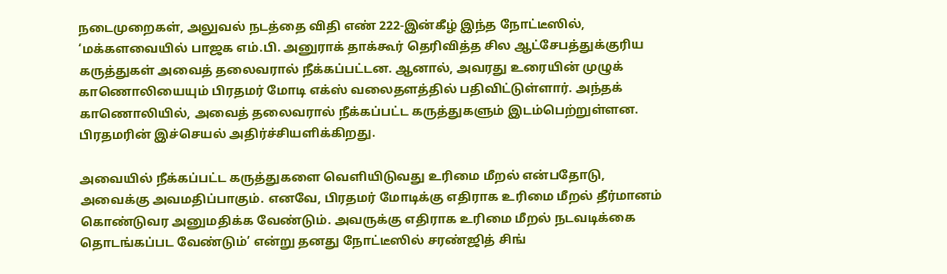நடைமுறைகள், அலுவல் நடத்தை விதி எண் 222-இன்கீழ் இந்த நோட்டீஸில், ‘மக்களவையில் பாஜக எம்.பி. அனுராக் தாக்கூர் தெரிவித்த சில ஆட்சேபத்துக்குரிய கருத்துகள் அவைத் தலைவரால் நீக்கப்பட்டன. ஆனால், அவரது உரையின் முழுக் காணொலியையும் பிரதமர் மோடி எக்ஸ் வலைதளத்தில் பதிவிட்டுள்ளார். அந்தக் காணொலியில், அவைத் தலைவரால் நீக்கப்பட்ட கருத்துகளும் இடம்பெற்றுள்ளன. பிரதமரின் இச்செயல் அதிர்ச்சியளிக்கிறது.

அவையில் நீக்கப்பட்ட கருத்துகளை வெளியிடுவது உரிமை மீறல் என்பதோடு, அவைக்கு அவமதிப்பாகும். எனவே, பிரதமர் மோடிக்கு எதிராக உரிமை மீறல் தீர்மானம் கொண்டுவர அனுமதிக்க வேண்டும். அவருக்கு எதிராக உரிமை மீறல் நடவடிக்கை தொடங்கப்பட வேண்டும்’ என்று தனது நோட்டீஸில் சரண்ஜித் சிங்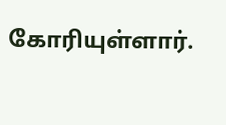கோரியுள்ளார்.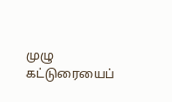முழு கட்டுரையைப்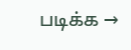படிக்க →